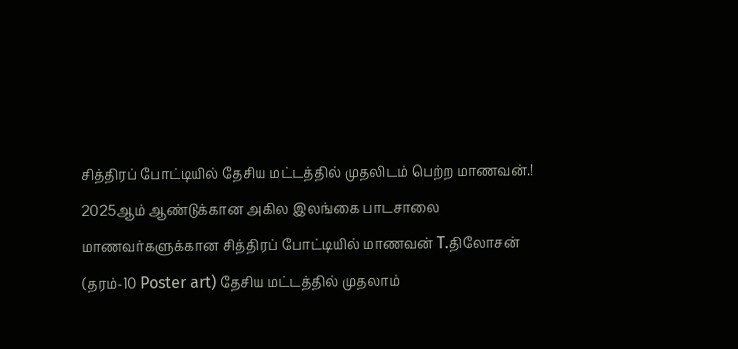சித்திரப் போட்டியில் தேசிய மட்டத்தில் முதலிடம் பெற்ற மாணவன்.!
2025ஆம் ஆண்டுக்கான அகில இலங்கை பாடசாலை மாணவர்களுக்கான சித்திரப் போட்டியில் மாணவன் T.திலோசன் (தரம்-10 Poster art) தேசிய மட்டத்தில் முதலாம்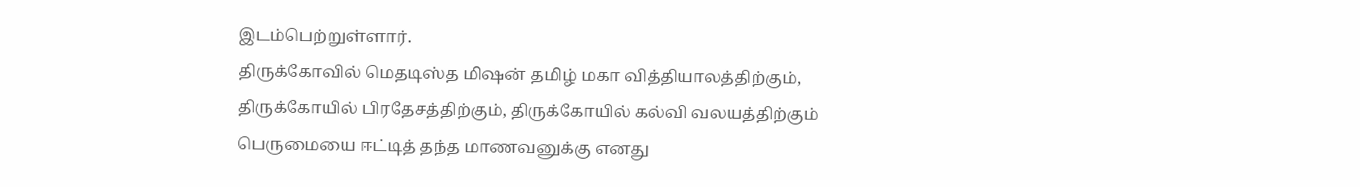இடம்பெற்றுள்ளார்.
திருக்கோவில் மெதடிஸ்த மிஷன் தமிழ் மகா வித்தியாலத்திற்கும், திருக்கோயில் பிரதேசத்திற்கும், திருக்கோயில் கல்வி வலயத்திற்கும் பெருமையை ஈட்டித் தந்த மாணவனுக்கு எனது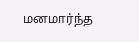மனமார்ந்த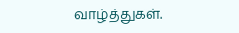வாழ்த்துகள்.